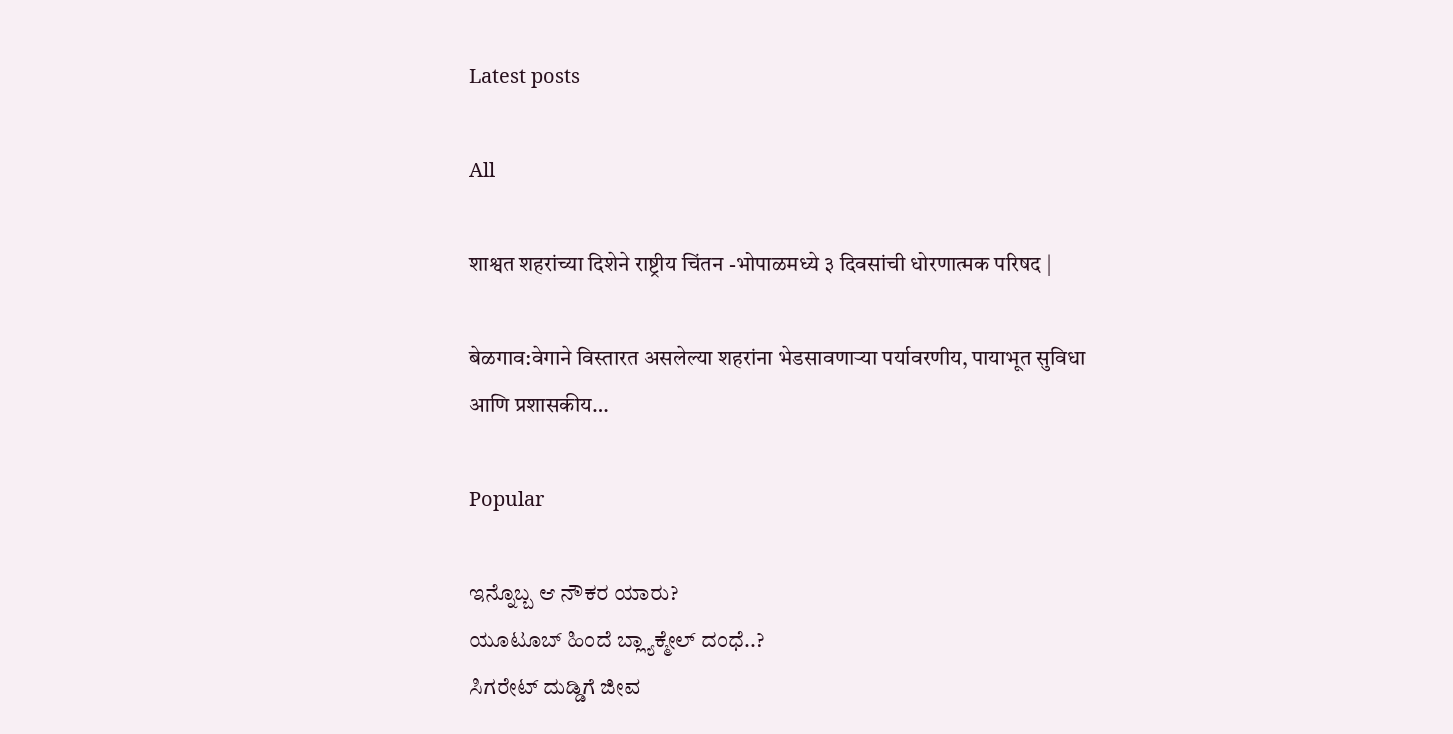Latest posts

All

शाश्वत शहरांच्या दिशेने राष्ट्रीय चिंतन -भोपाळमध्ये ३ दिवसांची धोरणात्मक परिषद |

बेळगाव:वेगाने विस्तारत असलेल्या शहरांना भेडसावणाऱ्या पर्यावरणीय, पायाभूत सुविधा आणि प्रशासकीय…

Popular

ಇನ್ನೊಬ್ಬ ಆ ನೌಕರ ಯಾರು?
ಯೂಟೂಬ್ ಹಿಂದೆ ಬ್ಲ್ಯಾಕ್ಮೇಲ್ ದಂಧೆ..?
ಸಿಗರೇಟ್ ದುಡ್ಡಿಗೆ ಜೀವ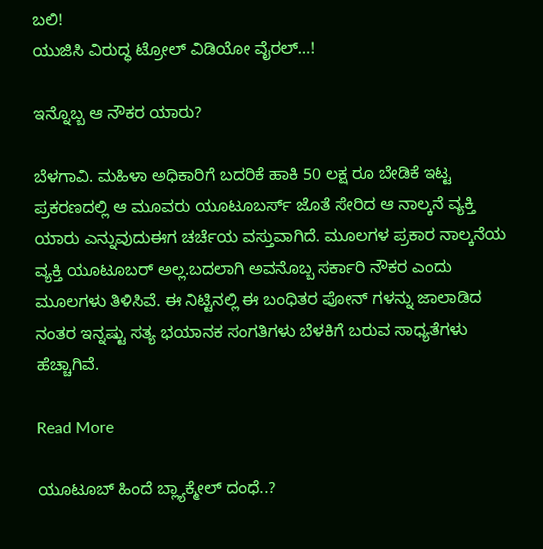ಬಲಿ!
ಯುಜಿಸಿ ವಿರುದ್ಧ ಟ್ರೋಲ್ ವಿಡಿಯೋ ವೈರಲ್…!

ಇನ್ನೊಬ್ಬ ಆ ನೌಕರ ಯಾರು?

ಬೆಳಗಾವಿ. ಮಹಿಳಾ ಅಧಿಕಾರಿಗೆ ಬದರಿಕೆ ಹಾಕಿ 50 ಲಕ್ಷ ರೂ ಬೇಡಿಕೆ ಇಟ್ಟ ಪ್ರಕರಣದಲ್ಲಿ‌ ಆ ಮೂವರು‌ ಯೂಟೂಬರ್ಸ್ ಜೊತೆ ಸೇರಿದ ಆ ನಾಲ್ಕನೆ ವ್ಯಕ್ತಿ ಯಾರು ಎನ್ನುವುದು‌ಈಗ ಚರ್ಚೆಯ ವಸ್ತುವಾಗಿದೆ. ಮೂಲಗಳ ಪ್ರಕಾರ ನಾಲ್ಕನೆಯ ವ್ಯಕ್ತಿ ಯೂಟೂಬರ್ ಅಲ್ಲ.ಬದಲಾಗಿ ಅವನೊಬ್ಬ ಸರ್ಕಾರಿ ನೌಕರ ಎಂದು ಮೂಲಗಳು ತಿಳಿಸಿವೆ. ಈ ನಿಟ್ಟಿನಲ್ಲಿ ಈ ಬಂಧಿತರ ಪೋನ್ ಗಳನ್ನು ಜಾಲಾಡಿದ ನಂತರ ಇನ್ನಷ್ಟು ಸತ್ಯ ಭಯಾನಕ ಸಂಗತಿಗಳು ಬೆಳಕಿಗೆ ಬರುವ ಸಾಧ್ಯತೆಗಳು ಹೆಚ್ಚಾಗಿವೆ.

Read More

ಯೂಟೂಬ್ ಹಿಂದೆ ಬ್ಲ್ಯಾಕ್ಮೇಲ್ ದಂಧೆ..?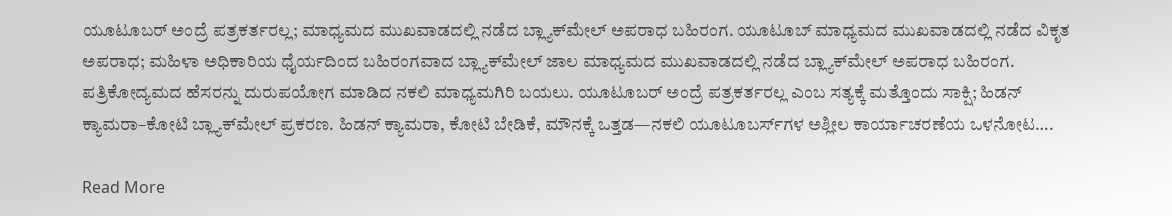ಯೂಟೂಬರ್ ಅಂದ್ರೆ ಪತ್ರಕರ್ತರಲ್ಲ; ಮಾಧ್ಯಮದ ಮುಖವಾಡದಲ್ಲಿ ನಡೆದ ಬ್ಲ್ಯಾಕ್‌ಮೇಲ್ ಅಪರಾಧ ಬಹಿರಂಗ. ಯೂಟೂಬ್ ಮಾಧ್ಯಮದ ಮುಖವಾಡದಲ್ಲಿ ನಡೆದ ವಿಕೃತ ಅಪರಾಧ; ಮಹಿಳಾ ಅಧಿಕಾರಿಯ ಧೈರ್ಯದಿಂದ ಬಹಿರಂಗವಾದ ಬ್ಲ್ಯಾಕ್‌ಮೇಲ್ ಜಾಲ ಮಾಧ್ಯಮದ ಮುಖವಾಡದಲ್ಲಿ ನಡೆದ ಬ್ಲ್ಯಾಕ್‌ಮೇಲ್ ಅಪರಾಧ ಬಹಿರಂಗ. ಪತ್ರಿಕೋದ್ಯಮದ ಹೆಸರನ್ನು ದುರುಪಯೋಗ ಮಾಡಿದ ನಕಲಿ ಮಾಧ್ಯಮಗಿರಿ ಬಯಲು. ಯೂಟೂಬರ್ ಅಂದ್ರೆ ಪತ್ರಕರ್ತರಲ್ಲ ಎಂಬ ಸತ್ಯಕ್ಕೆ ಮತ್ತೊಂದು ಸಾಕ್ಷಿ; ಹಿಡನ್ ಕ್ಯಾಮರಾ–ಕೋಟಿ ಬ್ಲ್ಯಾಕ್‌ಮೇಲ್ ಪ್ರಕರಣ. ಹಿಡನ್ ಕ್ಯಾಮರಾ, ಕೋಟಿ ಬೇಡಿಕೆ, ಮೌನಕ್ಕೆ ಒತ್ತಡ—ನಕಲಿ ಯೂಟೂಬರ್ಸ್‌ಗಳ ಅಶ್ಲೀಲ ಕಾರ್ಯಾಚರಣೆಯ ಒಳನೋಟ….

Read More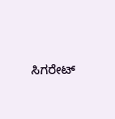ಸಿಗರೇಟ್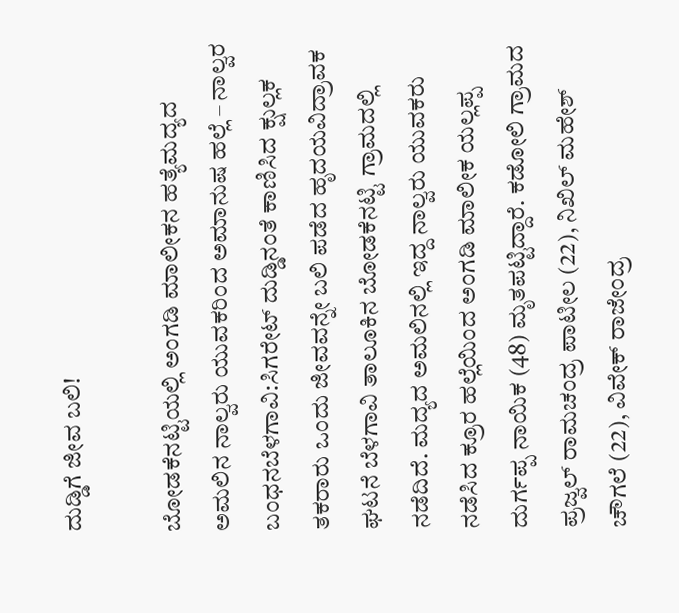ದುಡ್ಡಿಗೆ ಜೀವ ಬಲಿ!

ಬೋಡಕೆನಟ್ಟಿಯಲ್ಲಿ ಅಂಗಡಿ ಮಾಲೀಕನ ಹತ್ಯೆಮದ್ಯದ ಅಮಲಿನ ನಾಲ್ವರು ಯುವಕರಿಂದ ಅಮಾನುಷ ಹಲ್ಲೆ – ನಾಲ್ವರ ಬಂಧನಬೆಳಗಾವಿ:ಸಿಗರೇಟ್ ದುಡ್ಡಿನಂತೆ ಕಾಣಿಸಿದ ಕ್ಷುಲ್ಲಕ ತಕರಾರು ಒಂದು ಜೀವವನ್ನೇ ಬಲಿ ಪಡೆದ ಹೃದಯವಿದ್ರಾವಕ ಘಟನೆ ಬೆಳಗಾವಿ ತಾಲೂಕಿನ ಬೋಡಕೆನಟ್ಟಿ ಗ್ರಾಮದಲ್ಲಿ ನಡೆದಿದೆ. ಮದ್ಯದ ಅಮಲಿನಲ್ಲಿ ಇದ್ದ ನಾಲ್ವರು ಯುವಕರು ನಡೆಸಿದ ಕ್ರೂರ ಹಲ್ಲೆಯಿಂದ ಅಂಗಡಿ ಮಾಲೀಕ ಯಲ್ಲಪ್ಪ ದುರ್ಗಪ್ಪ ನಾಯಿಕ (48) ಮೃತಪಟ್ಟಿದ್ದಾರೆ. ಕಡೋಲಿ ಗ್ರಾಮದ ಪ್ರಜ್ವಲ್ ರಾಮಚಂದ್ರ ಪಾಟೀಲ (22), ನಿಖಿಲ್ ಮಹೇಶ್ ಚೌಗಲೆ (22), ವಿವೇಕ್ ರಾಜೇಂದ್ರ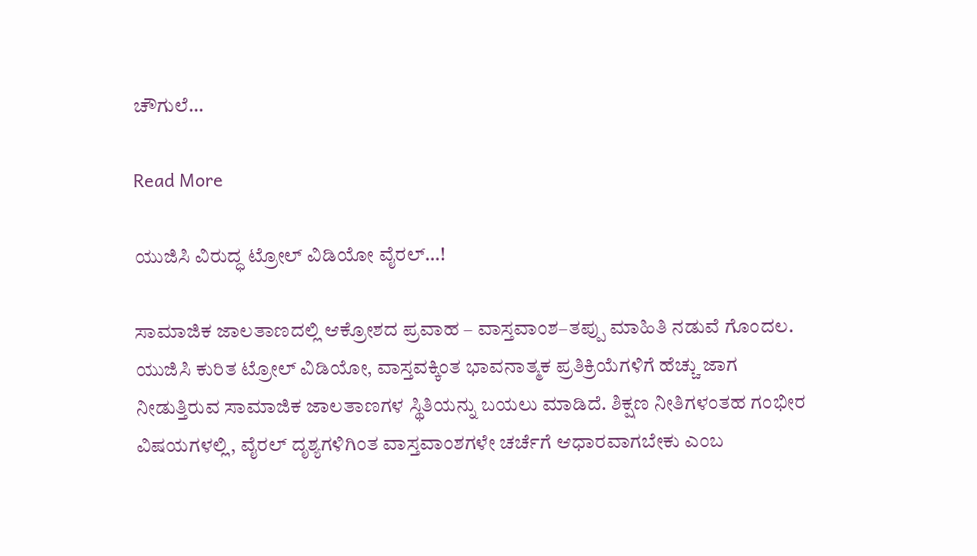ಚೌಗುಲೆ…

Read More

ಯುಜಿಸಿ ವಿರುದ್ಧ ಟ್ರೋಲ್ ವಿಡಿಯೋ ವೈರಲ್…!

ಸಾಮಾಜಿಕ ಜಾಲತಾಣದಲ್ಲಿ ಆಕ್ರೋಶದ ಪ್ರವಾಹ – ವಾಸ್ತವಾಂಶ–ತಪ್ಪು ಮಾಹಿತಿ ನಡುವೆ ಗೊಂದಲ. ಯುಜಿಸಿ ಕುರಿತ ಟ್ರೋಲ್ ವಿಡಿಯೋ, ವಾಸ್ತವಕ್ಕಿಂತ ಭಾವನಾತ್ಮಕ ಪ್ರತಿಕ್ರಿಯೆಗಳಿಗೆ ಹೆಚ್ಚು ಜಾಗ ನೀಡುತ್ತಿರುವ ಸಾಮಾಜಿಕ ಜಾಲತಾಣಗಳ ಸ್ಥಿತಿಯನ್ನು ಬಯಲು ಮಾಡಿದೆ. ಶಿಕ್ಷಣ ನೀತಿಗಳಂತಹ ಗಂಭೀರ ವಿಷಯಗಳಲ್ಲಿ, ವೈರಲ್ ದೃಶ್ಯಗಳಿಗಿಂತ ವಾಸ್ತವಾಂಶಗಳೇ ಚರ್ಚೆಗೆ ಆಧಾರವಾಗಬೇಕು ಎಂಬ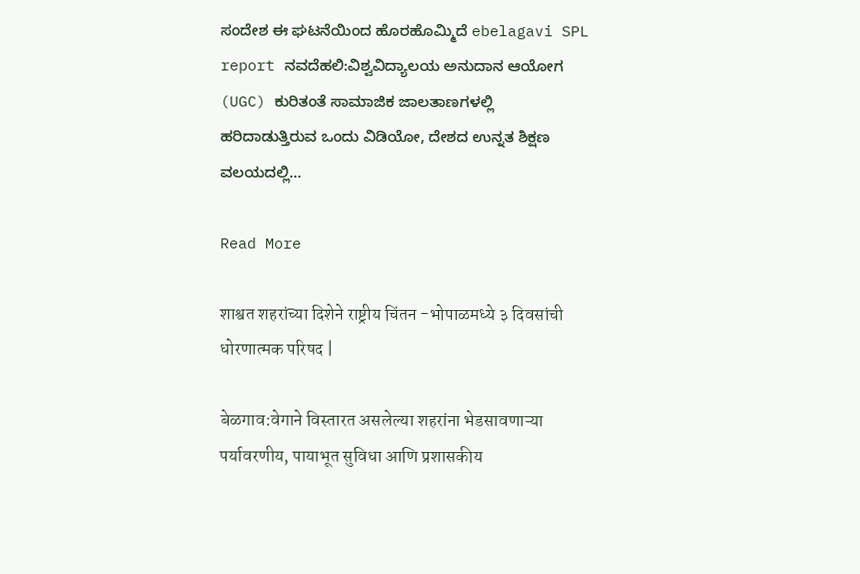ಸಂದೇಶ ಈ ಘಟನೆಯಿಂದ ಹೊರಹೊಮ್ಮಿದೆ ebelagavi SPL report ನವದೆಹಲಿ:ವಿಶ್ವವಿದ್ಯಾಲಯ ಅನುದಾನ ಆಯೋಗ (UGC) ಕುರಿತಂತೆ ಸಾಮಾಜಿಕ ಜಾಲತಾಣಗಳಲ್ಲಿ ಹರಿದಾಡುತ್ತಿರುವ ಒಂದು ವಿಡಿಯೋ, ದೇಶದ ಉನ್ನತ ಶಿಕ್ಷಣ ವಲಯದಲ್ಲಿ…

Read More

शाश्वत शहरांच्या दिशेने राष्ट्रीय चिंतन -भोपाळमध्ये ३ दिवसांची धोरणात्मक परिषद |

बेळगाव:वेगाने विस्तारत असलेल्या शहरांना भेडसावणाऱ्या पर्यावरणीय, पायाभूत सुविधा आणि प्रशासकीय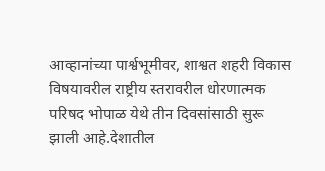आव्हानांच्या पार्श्वभूमीवर, शाश्वत शहरी विकास विषयावरील राष्ट्रीय स्तरावरील धोरणात्मक परिषद भोपाळ येथे तीन दिवसांसाठी सुरू झाली आहे.देशातील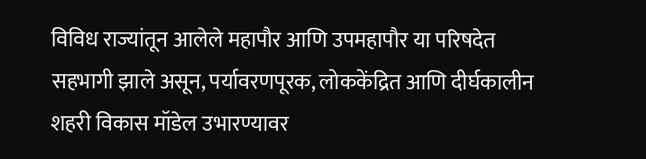विविध राज्यांतून आलेले महापौर आणि उपमहापौर या परिषदेत सहभागी झाले असून, पर्यावरणपूरक, लोककेंद्रित आणि दीर्घकालीन शहरी विकास मॉडेल उभारण्यावर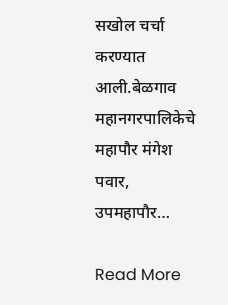सखोल चर्चा करण्यात आली.बेळगाव महानगरपालिकेचे महापौर मंगेश पवार, उपमहापौर…

Read More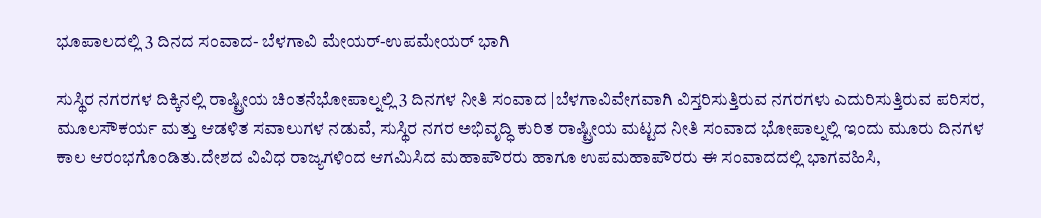ಭೂಪಾಲದಲ್ಲಿ 3 ದಿನದ ಸಂವಾದ- ಬೆಳಗಾವಿ ಮೇಯರ್-ಉಪಮೇಯರ್ ಭಾಗಿ

ಸುಸ್ಥಿರ ನಗರಗಳ ದಿಕ್ಕಿನಲ್ಲಿ ರಾಷ್ಟ್ರೀಯ ಚಿಂತನೆಭೋಪಾಲ್ನಲ್ಲಿ 3 ದಿನಗಳ ನೀತಿ ಸಂವಾದ |ಬೆಳಗಾವಿವೇಗವಾಗಿ ವಿಸ್ತರಿಸುತ್ತಿರುವ ನಗರಗಳು ಎದುರಿಸುತ್ತಿರುವ ಪರಿಸರ, ಮೂಲಸೌಕರ್ಯ ಮತ್ತು ಆಡಳಿತ ಸವಾಲುಗಳ ನಡುವೆ, ಸುಸ್ಥಿರ ನಗರ ಅಭಿವೃದ್ಧಿ ಕುರಿತ ರಾಷ್ಟ್ರೀಯ ಮಟ್ಟದ ನೀತಿ ಸಂವಾದ ಭೋಪಾಲ್ನಲ್ಲಿ ಇಂದು ಮೂರು ದಿನಗಳ ಕಾಲ ಆರಂಭಗೊಂಡಿತು.ದೇಶದ ವಿವಿಧ ರಾಜ್ಯಗಳಿಂದ ಆಗಮಿಸಿದ ಮಹಾಪೌರರು ಹಾಗೂ ಉಪಮಹಾಪೌರರು ಈ ಸಂವಾದದಲ್ಲಿ ಭಾಗವಹಿಸಿ,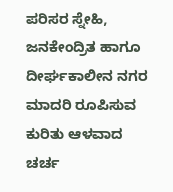ಪರಿಸರ ಸ್ನೇಹಿ, ಜನಕೇಂದ್ರಿತ ಹಾಗೂ ದೀರ್ಘಕಾಲೀನ ನಗರ ಮಾದರಿ ರೂಪಿಸುವ ಕುರಿತು ಆಳವಾದ ಚರ್ಚ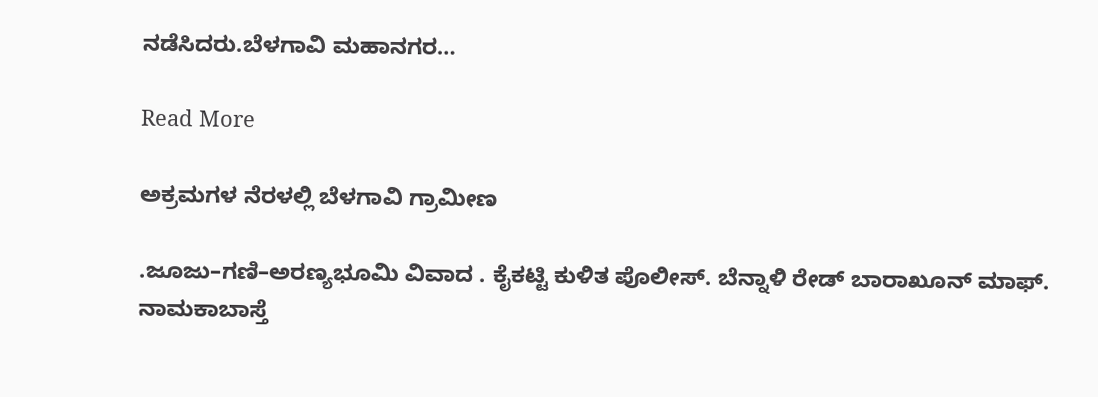ನಡೆಸಿದರು.ಬೆಳಗಾವಿ ಮಹಾನಗರ…

Read More

ಅಕ್ರಮಗಳ ನೆರಳಲ್ಲಿ ಬೆಳಗಾವಿ ಗ್ರಾಮೀಣ

.ಜೂಜು–ಗಣಿ–ಅರಣ್ಯಭೂಮಿ ವಿವಾದ . ಕೈಕಟ್ಟಿ ಕುಳಿತ ಪೊಲೀಸ್. ಬೆನ್ನಾಳಿ ರೇಡ್ ಬಾರಾಖೂನ್ ಮಾಫ್. ನಾಮಕಾಬಾಸ್ತೆ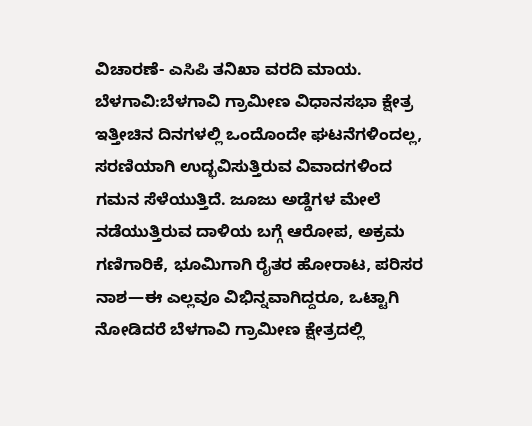ವಿಚಾರಣೆ- ಎಸಿಪಿ ತನಿಖಾ ವರದಿ ಮಾಯ. ಬೆಳಗಾವಿ:ಬೆಳಗಾವಿ ಗ್ರಾಮೀಣ ವಿಧಾನಸಭಾ ಕ್ಷೇತ್ರ ಇತ್ತೀಚಿನ ದಿನಗಳಲ್ಲಿ ಒಂದೊಂದೇ ಘಟನೆಗಳಿಂದಲ್ಲ, ಸರಣಿಯಾಗಿ ಉದ್ಭವಿಸುತ್ತಿರುವ ವಿವಾದಗಳಿಂದ ಗಮನ ಸೆಳೆಯುತ್ತಿದೆ. ಜೂಜು ಅಡ್ಡೆಗಳ ಮೇಲೆ ನಡೆಯುತ್ತಿರುವ ದಾಳಿಯ ಬಗ್ಗೆ ಆರೋಪ, ಅಕ್ರಮ ಗಣಿಗಾರಿಕೆ, ಭೂಮಿಗಾಗಿ ರೈತರ ಹೋರಾಟ, ಪರಿಸರ ನಾಶ—ಈ ಎಲ್ಲವೂ ವಿಭಿನ್ನವಾಗಿದ್ದರೂ, ಒಟ್ಟಾಗಿ ನೋಡಿದರೆ ಬೆಳಗಾವಿ ಗ್ರಾಮೀಣ ಕ್ಷೇತ್ರದಲ್ಲಿ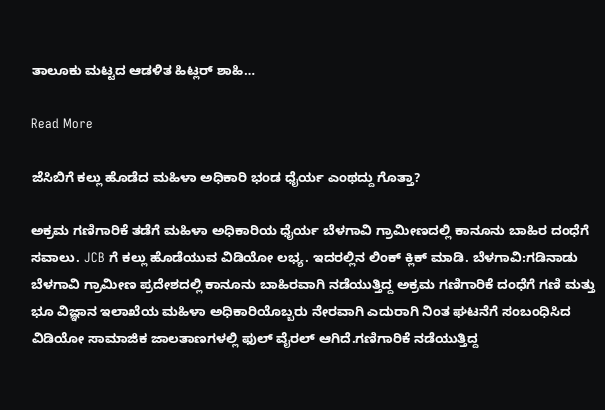ತಾಲೂಕು ಮಟ್ಟದ ಆಡಳಿತ ಹಿಟ್ಲರ್ ಶಾಹಿ…

Read More

ಜೆಸಿಬಿಗೆ ಕಲ್ಲು ಹೊಡೆದ ಮಹಿಳಾ ಅಧಿಕಾರಿ ಭಂಡ ಧೈರ್ಯ ಎಂಥದ್ದು ಗೊತ್ತಾ?

ಅಕ್ರಮ ಗಣಿಗಾರಿಕೆ ತಡೆಗೆ ಮಹಿಳಾ ಅಧಿಕಾರಿಯ ಧೈರ್ಯ ಬೆಳಗಾವಿ ಗ್ರಾಮೀಣದಲ್ಲಿ ಕಾನೂನು ಬಾಹಿರ ದಂಧೆಗೆ ಸವಾಲು. JCB ಗೆ ಕಲ್ಲು ಹೊಡೆಯುವ ವಿಡಿಯೋ ಲಭ್ಯ. ಇದರಲ್ಲಿನ ಲಿಂಕ್ ಕ್ಲಿಕ್ ಮಾಡಿ. ಬೆಳಗಾವಿ:ಗಡಿನಾಡು ಬೆಳಗಾವಿ ಗ್ರಾಮೀಣ ಪ್ರದೇಶದಲ್ಲಿ ಕಾನೂನು ಬಾಹಿರವಾಗಿ ನಡೆಯುತ್ತಿದ್ದ ಅಕ್ರಮ ಗಣಿಗಾರಿಕೆ ದಂಧೆಗೆ ಗಣಿ ಮತ್ತು ಭೂ ವಿಜ್ಞಾನ ಇಲಾಖೆಯ ಮಹಿಳಾ ಅಧಿಕಾರಿಯೊಬ್ಬರು ನೇರವಾಗಿ ಎದುರಾಗಿ ನಿಂತ ಘಟನೆಗೆ ಸಂಬಂಧಿಸಿದ ವಿಡಿಯೋ ಸಾಮಾಜಿಕ ಜಾಲತಾಣಗಳಲ್ಲಿ ಫುಲ್ ವೈರಲ್ ಆಗಿದೆ.ಗಣಿಗಾರಿಕೆ ನಡೆಯುತ್ತಿದ್ದ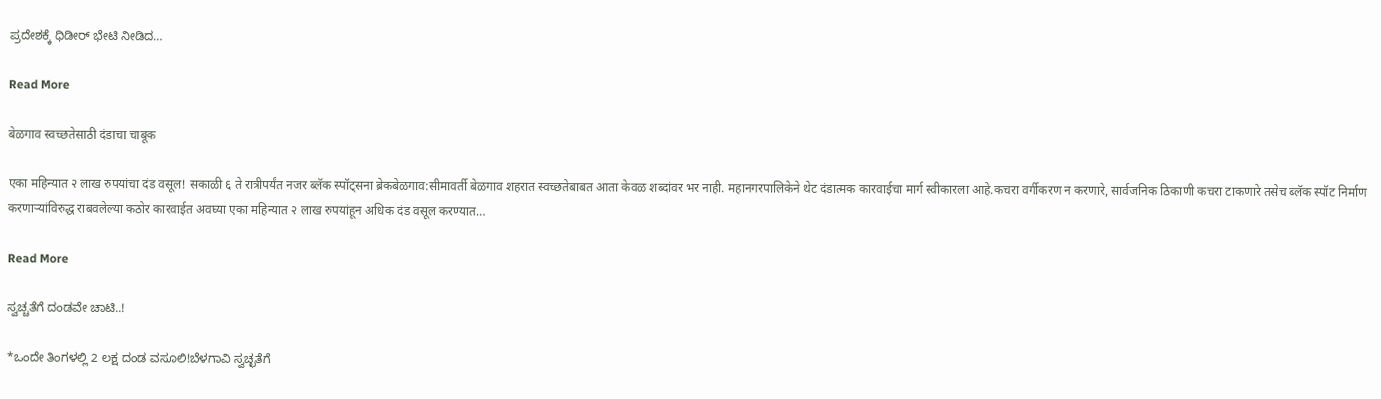ಪ್ರದೇಶಕ್ಕೆ ಧಿಡೀರ್‌ ಭೇಟಿ ನೀಡಿದ…

Read More

बेळगाव स्वच्छतेसाठी दंडाचा चाबूक

एका महिन्यात २ लाख रुपयांचा दंड वसूल! सकाळी ६ ते रात्रीपर्यंत नजर ब्लॅक स्पॉट्सना ब्रेकबेळगाव:सीमावर्ती बेळगाव शहरात स्वच्छतेबाबत आता केवळ शब्दांवर भर नाही. महानगरपालिकेने थेट दंडात्मक कारवाईचा मार्ग स्वीकारला आहे.कचरा वर्गीकरण न करणारे, सार्वजनिक ठिकाणी कचरा टाकणारे तसेच ब्लॅक स्पॉट निर्माण करणाऱ्यांविरुद्ध राबवलेल्या कठोर कारवाईत अवघ्या एका महिन्यात २ लाख रुपयांहून अधिक दंड वसूल करण्यात…

Read More

ಸ್ವಚ್ಚತೆಗೆ ದಂಡವೇ ಚಾಟಿ..!

*ಒಂದೇ ತಿಂಗಳಲ್ಲಿ 2 ಲಕ್ಷ ದಂಡ ವಸೂಲಿ!ಬೆಳಗಾವಿ ಸ್ವಚ್ಛತೆಗೆ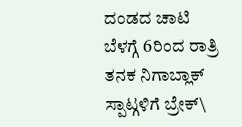ದಂಡದ ಚಾಟಿ ಬೆಳಗ್ಗೆ 6ರಿಂದ ರಾತ್ರಿ ತನಕ ನಿಗಾಬ್ಲಾಕ್ ಸ್ಪಾಟ್ಗಳಿಗೆ ಬ್ರೇಕ್\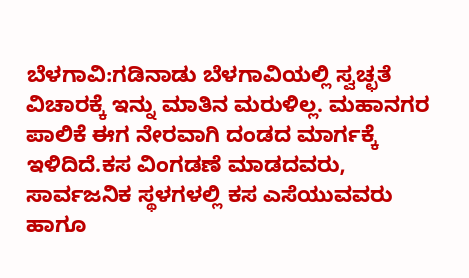ಬೆಳಗಾವಿ:ಗಡಿನಾಡು ಬೆಳಗಾವಿಯಲ್ಲಿ ಸ್ವಚ್ಛತೆ ವಿಚಾರಕ್ಕೆ ಇನ್ನು ಮಾತಿನ ಮರುಳಿಲ್ಲ. ಮಹಾನಗರ ಪಾಲಿಕೆ ಈಗ ನೇರವಾಗಿ ದಂಡದ ಮಾರ್ಗಕ್ಕೆ ಇಳಿದಿದೆ.ಕಸ ವಿಂಗಡಣೆ ಮಾಡದವರು, ಸಾರ್ವಜನಿಕ ಸ್ಥಳಗಳಲ್ಲಿ ಕಸ ಎಸೆಯುವವರು ಹಾಗೂ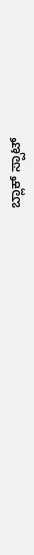ಬ್ಲಾಕ್ ಸ್ಪಾಟ್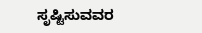ಸೃಷ್ಟಿಸುವವರ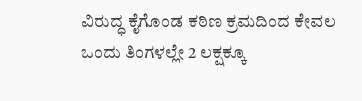ವಿರುದ್ಧ ಕೈಗೊಂಡ ಕಠಿಣ ಕ್ರಮದಿಂದ ಕೇವಲ ಒಂದು ತಿಂಗಳಲ್ಲೇ 2 ಲಕ್ಷಕ್ಕೂ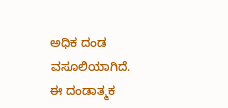ಅಧಿಕ ದಂಡ ವಸೂಲಿಯಾಗಿದೆ. ಈ ದಂಡಾತ್ಮಕ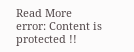Read More
error: Content is protected !!